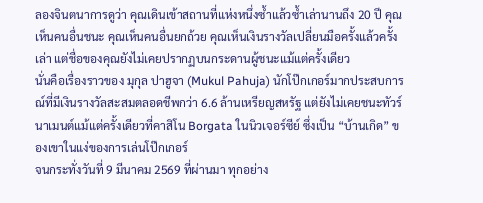ลองจินตนาการดูว่า คุณเดินเข้าสถานที่แห่งหนึ่งซ้ำแล้วซ้ำเล่านานถึง 20 ปี คุณเห็นคนอื่นชนะ คุณเห็นคนอื่นยกถ้วย คุณเห็นเงินรางวัลเปลี่ยนมือครั้งแล้วครั้งเล่า แต่ชื่อของคุณยังไม่เคยปรากฏบนกระดานผู้ชนะแม้แต่ครั้งเดียว
นั่นคือเรื่องราวของ มุกุล ปาฮูจา (Mukul Pahuja) นักโป๊กเกอร์มากประสบการณ์ที่มีเงินรางวัลสะสมตลอดชีพกว่า 6.6 ล้านเหรียญสหรัฐ แต่ยังไม่เคยชนะทัวร์นาเมนต์แม้แต่ครั้งเดียวที่คาสิโน Borgata ในนิวเจอร์ซีย์ ซึ่งเป็น “บ้านเกิด” ของเขาในแง่ของการเล่นโป๊กเกอร์
จนกระทั่งวันที่ 9 มีนาคม 2569 ที่ผ่านมา ทุกอย่าง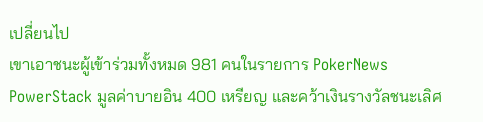เปลี่ยนไป
เขาเอาชนะผู้เข้าร่วมทั้งหมด 981 คนในรายการ PokerNews PowerStack มูลค่าบายอิน 400 เหรียญ และคว้าเงินรางวัลชนะเลิศ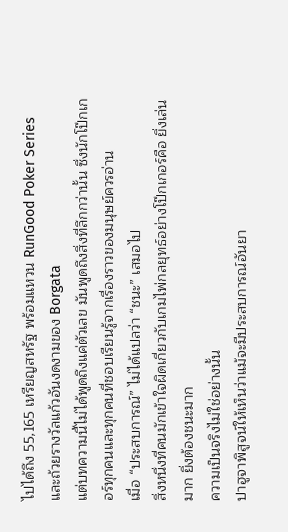ไปได้ถึง 55,165 เหรียญสหรัฐ พร้อมแหวน RunGood Poker Series และถ้วยรางวัลแก้วอันงดงามของ Borgata
แต่บทความนี้ไม่ได้พูดถึงแค่ตัวเลข มันพูดถึงสิ่งที่ลึกกว่านั้น ซึ่งนักโป๊กเกอร์ทุกคนและทุกคนที่ชอบเรียนรู้จากเรื่องราวของมนุษย์ควรอ่าน
เมื่อ “ประสบการณ์” ไม่ได้แปลว่า “ชนะ” เสมอไป
สิ่งหนึ่งที่คนมักเข้าใจผิดเกี่ยวกับเกมไพ่กลยุทธ์อย่างโป๊กเกอร์คือ ยิ่งเล่นมาก ยิ่งต้องชนะมาก
ความเป็นจริงไม่ใช่อย่างนั้น
ปาฮูจาพิสูจน์ให้เห็นว่าแม้จะมีประสบการณ์อันยา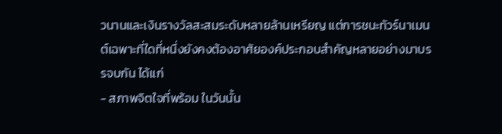วนานและเงินรางวัลสะสมระดับหลายล้านเหรียญ แต่การชนะทัวร์นาเมนต์เฉพาะที่ใดที่หนึ่งยังคงต้องอาศัยองค์ประกอบสำคัญหลายอย่างมาบรรจบกัน ได้แก่
- สภาพจิตใจที่พร้อม ในวันนั้น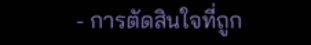- การตัดสินใจที่ถูก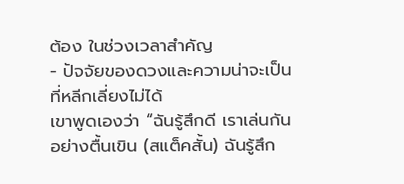ต้อง ในช่วงเวลาสำคัญ
- ปัจจัยของดวงและความน่าจะเป็น ที่หลีกเลี่ยงไม่ได้
เขาพูดเองว่า “ฉันรู้สึกดี เราเล่นกันอย่างตื้นเขิน (สแต็คสั้น) ฉันรู้สึก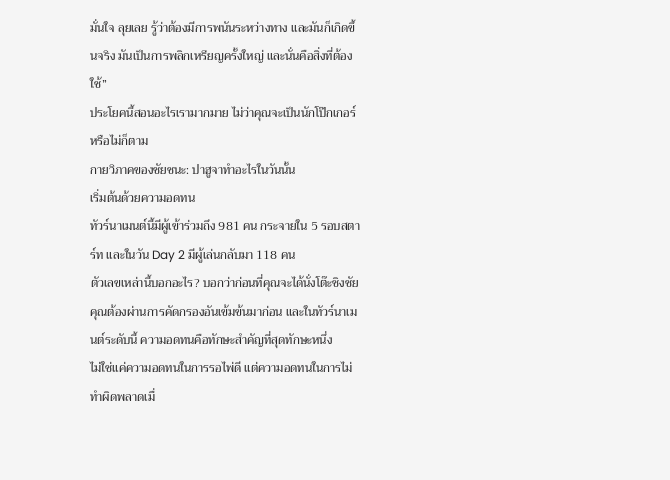มั่นใจ ลุยเลย รู้ว่าต้องมีการพนันระหว่างทาง และมันก็เกิดขึ้นจริง มันเป็นการพลิกเหรียญครั้งใหญ่ และนั่นคือสิ่งที่ต้องใช้”
ประโยคนี้สอนอะไรเรามากมาย ไม่ว่าคุณจะเป็นนักโป๊กเกอร์หรือไม่ก็ตาม
กายวิภาคของชัยชนะ: ปาฮูจาทำอะไรในวันนั้น
เริ่มต้นด้วยความอดทน
ทัวร์นาเมนต์นี้มีผู้เข้าร่วมถึง 981 คน กระจายใน 5 รอบสตาร์ท และในวัน Day 2 มีผู้เล่นกลับมา 118 คน
ตัวเลขเหล่านี้บอกอะไร? บอกว่าก่อนที่คุณจะได้นั่งโต๊ะชิงชัย คุณต้องผ่านการคัดกรองอันเข้มข้นมาก่อน และในทัวร์นาเมนต์ระดับนี้ ความอดทนคือทักษะสำคัญที่สุดทักษะหนึ่ง
ไม่ใช่แค่ความอดทนในการรอไพ่ดี แต่ความอดทนในการไม่ทำผิดพลาดเมื่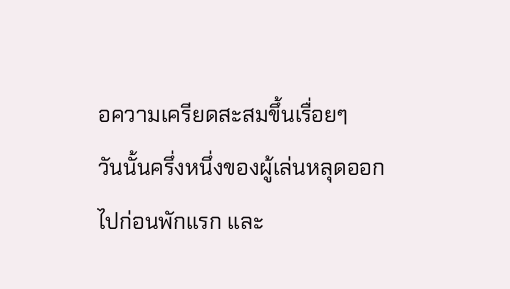อความเครียดสะสมขึ้นเรื่อยๆ
วันนั้นครึ่งหนึ่งของผู้เล่นหลุดออกไปก่อนพักแรก และ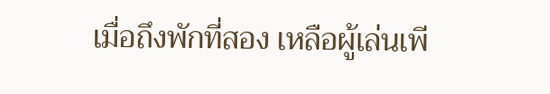เมื่อถึงพักที่สอง เหลือผู้เล่นเพี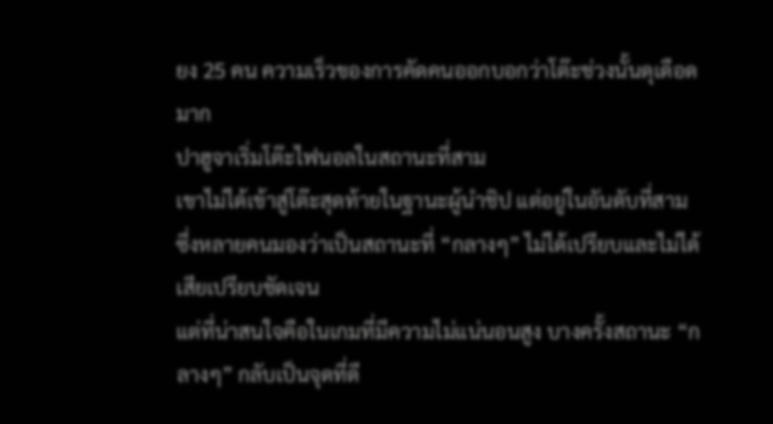ยง 25 คน ความเร็วของการคัดคนออกบอกว่าโต๊ะช่วงนั้นดุเดือดมาก
ปาฮูจาเริ่มโต๊ะไฟนอลในสถานะที่สาม
เขาไม่ได้เข้าสู่โต๊ะสุดท้ายในฐานะผู้นำชิป แต่อยู่ในอันดับที่สาม ซึ่งหลายคนมองว่าเป็นสถานะที่ “กลางๆ” ไม่ได้เปรียบและไม่ได้เสียเปรียบชัดเจน
แต่ที่น่าสนใจคือในเกมที่มีความไม่แน่นอนสูง บางครั้งสถานะ “กลางๆ” กลับเป็นจุดที่ดี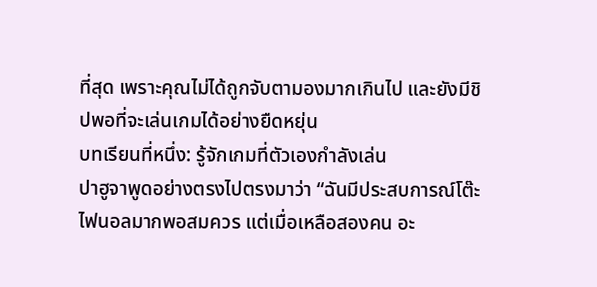ที่สุด เพราะคุณไม่ได้ถูกจับตามองมากเกินไป และยังมีชิปพอที่จะเล่นเกมได้อย่างยืดหยุ่น
บทเรียนที่หนึ่ง: รู้จักเกมที่ตัวเองกำลังเล่น
ปาฮูจาพูดอย่างตรงไปตรงมาว่า “ฉันมีประสบการณ์โต๊ะไฟนอลมากพอสมควร แต่เมื่อเหลือสองคน อะ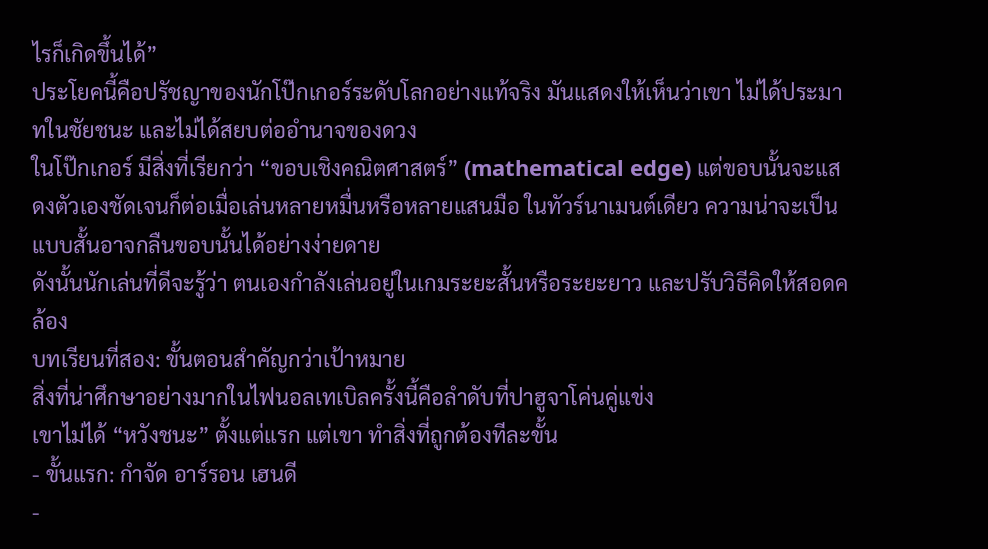ไรก็เกิดขึ้นได้”
ประโยคนี้คือปรัชญาของนักโป๊กเกอร์ระดับโลกอย่างแท้จริง มันแสดงให้เห็นว่าเขา ไม่ได้ประมาทในชัยชนะ และไม่ได้สยบต่ออำนาจของดวง
ในโป๊กเกอร์ มีสิ่งที่เรียกว่า “ขอบเชิงคณิตศาสตร์” (mathematical edge) แต่ขอบนั้นจะแสดงตัวเองชัดเจนก็ต่อเมื่อเล่นหลายหมื่นหรือหลายแสนมือ ในทัวร์นาเมนต์เดียว ความน่าจะเป็นแบบสั้นอาจกลืนขอบนั้นได้อย่างง่ายดาย
ดังนั้นนักเล่นที่ดีจะรู้ว่า ตนเองกำลังเล่นอยู่ในเกมระยะสั้นหรือระยะยาว และปรับวิธีคิดให้สอดคล้อง
บทเรียนที่สอง: ขั้นตอนสำคัญกว่าเป้าหมาย
สิ่งที่น่าศึกษาอย่างมากในไฟนอลเทเบิลครั้งนี้คือลำดับที่ปาฮูจาโค่นคู่แข่ง
เขาไม่ได้ “หวังชนะ” ตั้งแต่แรก แต่เขา ทำสิ่งที่ถูกต้องทีละขั้น
- ขั้นแรก: กำจัด อาร์รอน เฮนดี
-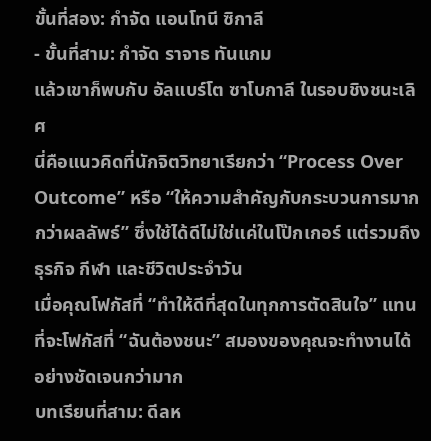ขั้นที่สอง: กำจัด แอนโทนี ซิกาลี
- ขั้นที่สาม: กำจัด ราจาธ ทันแกม
แล้วเขาก็พบกับ อัลแบร์โต ซาโบกาลี ในรอบชิงชนะเลิศ
นี่คือแนวคิดที่นักจิตวิทยาเรียกว่า “Process Over Outcome” หรือ “ให้ความสำคัญกับกระบวนการมากกว่าผลลัพธ์” ซึ่งใช้ได้ดีไม่ใช่แค่ในโป๊กเกอร์ แต่รวมถึงธุรกิจ กีฬา และชีวิตประจำวัน
เมื่อคุณโฟกัสที่ “ทำให้ดีที่สุดในทุกการตัดสินใจ” แทนที่จะโฟกัสที่ “ฉันต้องชนะ” สมองของคุณจะทำงานได้อย่างชัดเจนกว่ามาก
บทเรียนที่สาม: ดีลห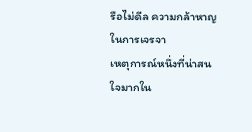รือไม่ดีล ความกล้าหาญในการเจรจา
เหตุการณ์หนึ่งที่น่าสนใจมากใน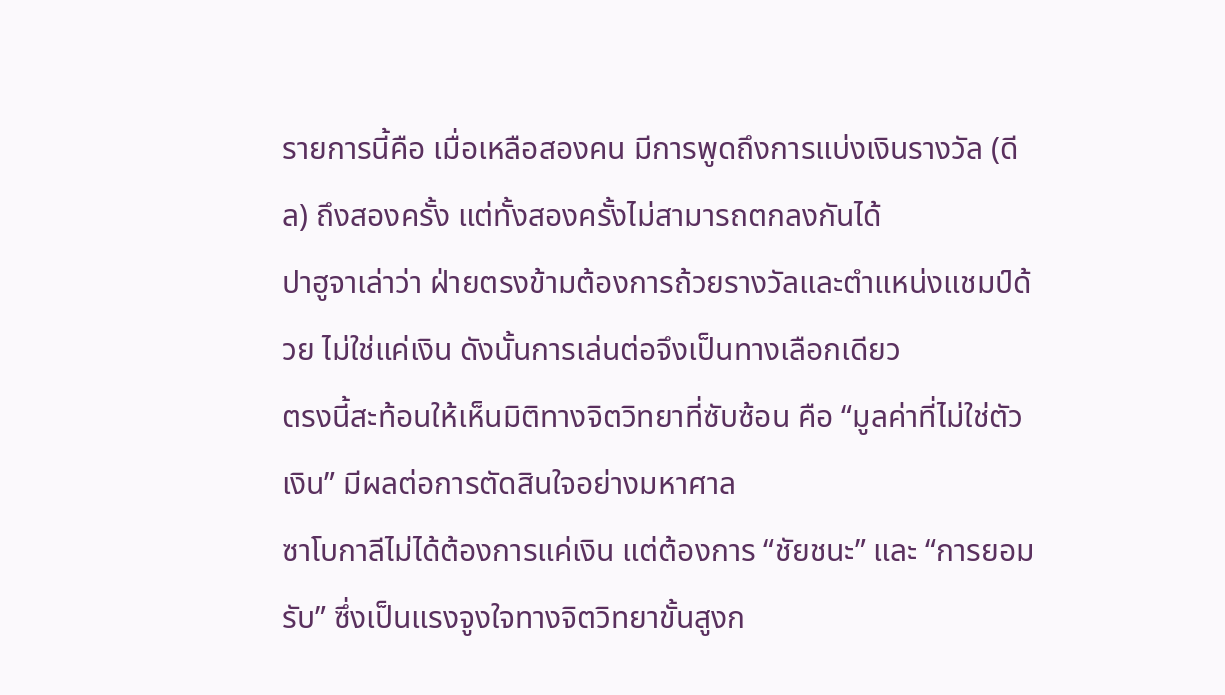รายการนี้คือ เมื่อเหลือสองคน มีการพูดถึงการแบ่งเงินรางวัล (ดีล) ถึงสองครั้ง แต่ทั้งสองครั้งไม่สามารถตกลงกันได้
ปาฮูจาเล่าว่า ฝ่ายตรงข้ามต้องการถ้วยรางวัลและตำแหน่งแชมป์ด้วย ไม่ใช่แค่เงิน ดังนั้นการเล่นต่อจึงเป็นทางเลือกเดียว
ตรงนี้สะท้อนให้เห็นมิติทางจิตวิทยาที่ซับซ้อน คือ “มูลค่าที่ไม่ใช่ตัวเงิน” มีผลต่อการตัดสินใจอย่างมหาศาล
ซาโบกาลีไม่ได้ต้องการแค่เงิน แต่ต้องการ “ชัยชนะ” และ “การยอมรับ” ซึ่งเป็นแรงจูงใจทางจิตวิทยาขั้นสูงก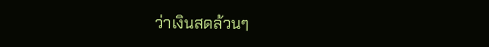ว่าเงินสดล้วนๆ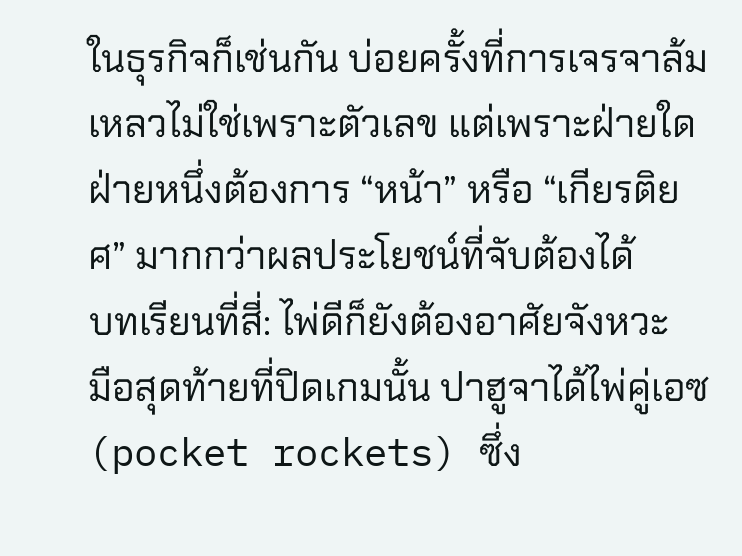ในธุรกิจก็เช่นกัน บ่อยครั้งที่การเจรจาล้มเหลวไม่ใช่เพราะตัวเลข แต่เพราะฝ่ายใดฝ่ายหนึ่งต้องการ “หน้า” หรือ “เกียรติยศ” มากกว่าผลประโยชน์ที่จับต้องได้
บทเรียนที่สี่: ไพ่ดีก็ยังต้องอาศัยจังหวะ
มือสุดท้ายที่ปิดเกมนั้น ปาฮูจาได้ไพ่คู่เอซ (pocket rockets) ซึ่ง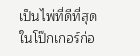เป็นไพ่ที่ดีที่สุดในโป๊กเกอร์ก่อ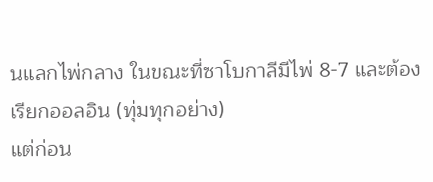นแลกไพ่กลาง ในขณะที่ซาโบกาลีมีไพ่ 8-7 และต้องเรียกออลอิน (ทุ่มทุกอย่าง)
แต่ก่อน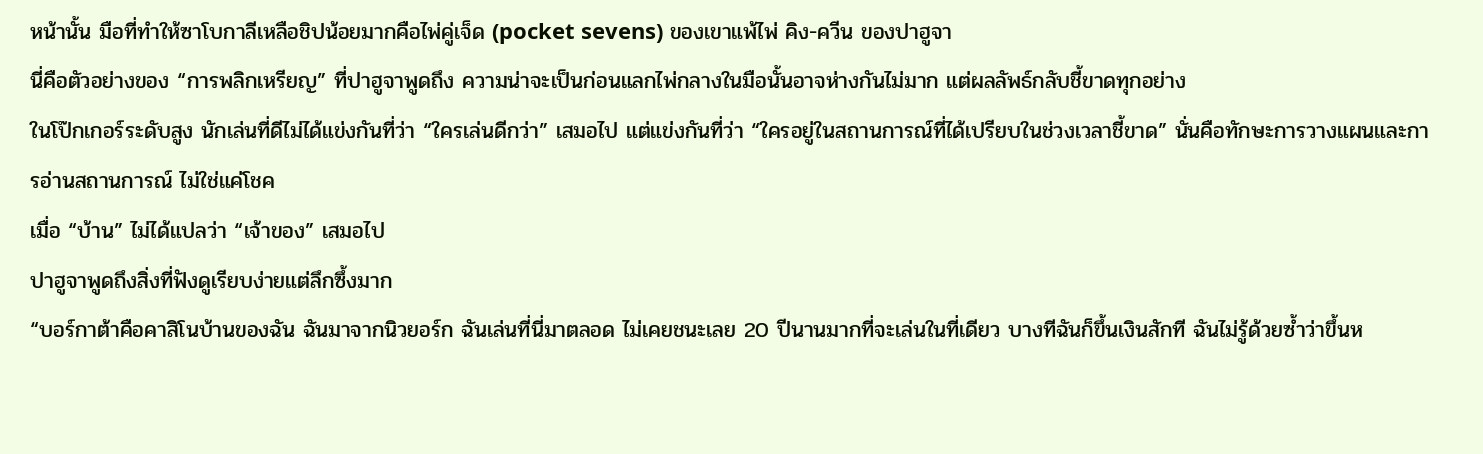หน้านั้น มือที่ทำให้ซาโบกาลีเหลือชิปน้อยมากคือไพ่คู่เจ็ด (pocket sevens) ของเขาแพ้ไพ่ คิง-ควีน ของปาฮูจา
นี่คือตัวอย่างของ “การพลิกเหรียญ” ที่ปาฮูจาพูดถึง ความน่าจะเป็นก่อนแลกไพ่กลางในมือนั้นอาจห่างกันไม่มาก แต่ผลลัพธ์กลับชี้ขาดทุกอย่าง
ในโป๊กเกอร์ระดับสูง นักเล่นที่ดีไม่ได้แข่งกันที่ว่า “ใครเล่นดีกว่า” เสมอไป แต่แข่งกันที่ว่า “ใครอยู่ในสถานการณ์ที่ได้เปรียบในช่วงเวลาชี้ขาด” นั่นคือทักษะการวางแผนและการอ่านสถานการณ์ ไม่ใช่แค่โชค
เมื่อ “บ้าน” ไม่ได้แปลว่า “เจ้าของ” เสมอไป
ปาฮูจาพูดถึงสิ่งที่ฟังดูเรียบง่ายแต่ลึกซึ้งมาก
“บอร์กาต้าคือคาสิโนบ้านของฉัน ฉันมาจากนิวยอร์ก ฉันเล่นที่นี่มาตลอด ไม่เคยชนะเลย 20 ปีนานมากที่จะเล่นในที่เดียว บางทีฉันก็ขึ้นเงินสักที ฉันไม่รู้ด้วยซ้ำว่าขึ้นห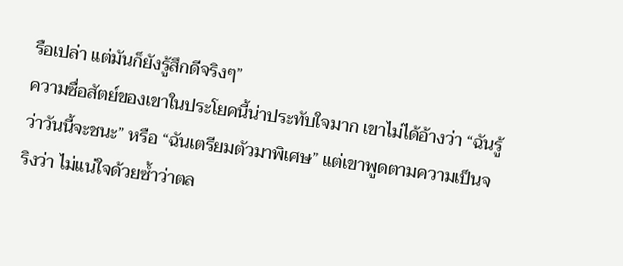รือเปล่า แต่มันก็ยังรู้สึกดีจริงๆ”
ความซื่อสัตย์ของเขาในประโยคนี้น่าประทับใจมาก เขาไม่ได้อ้างว่า “ฉันรู้ว่าวันนี้จะชนะ” หรือ “ฉันเตรียมตัวมาพิเศษ” แต่เขาพูดตามความเป็นจริงว่า ไม่แน่ใจด้วยซ้ำว่าตล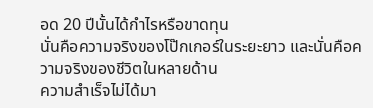อด 20 ปีนั้นได้กำไรหรือขาดทุน
นั่นคือความจริงของโป๊กเกอร์ในระยะยาว และนั่นคือความจริงของชีวิตในหลายด้าน
ความสำเร็จไม่ได้มา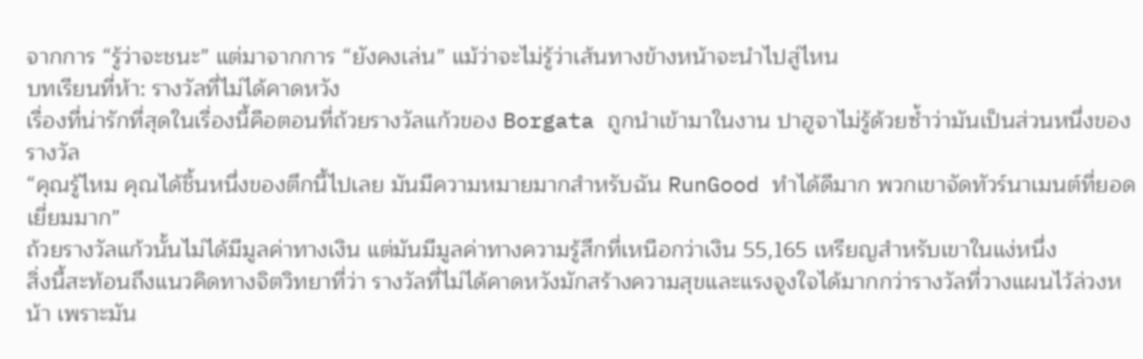จากการ “รู้ว่าจะชนะ” แต่มาจากการ “ยังคงเล่น” แม้ว่าจะไม่รู้ว่าเส้นทางข้างหน้าจะนำไปสู่ไหน
บทเรียนที่ห้า: รางวัลที่ไม่ได้คาดหวัง
เรื่องที่น่ารักที่สุดในเรื่องนี้คือตอนที่ถ้วยรางวัลแก้วของ Borgata ถูกนำเข้ามาในงาน ปาฮูจาไม่รู้ด้วยซ้ำว่ามันเป็นส่วนหนึ่งของรางวัล
“คุณรู้ไหม คุณได้ชิ้นหนึ่งของตึกนี้ไปเลย มันมีความหมายมากสำหรับฉัน RunGood ทำได้ดีมาก พวกเขาจัดทัวร์นาเมนต์ที่ยอดเยี่ยมมาก”
ถ้วยรางวัลแก้วนั้นไม่ได้มีมูลค่าทางเงิน แต่มันมีมูลค่าทางความรู้สึกที่เหนือกว่าเงิน 55,165 เหรียญสำหรับเขาในแง่หนึ่ง
สิ่งนี้สะท้อนถึงแนวคิดทางจิตวิทยาที่ว่า รางวัลที่ไม่ได้คาดหวังมักสร้างความสุขและแรงจูงใจได้มากกว่ารางวัลที่วางแผนไว้ล่วงหน้า เพราะมัน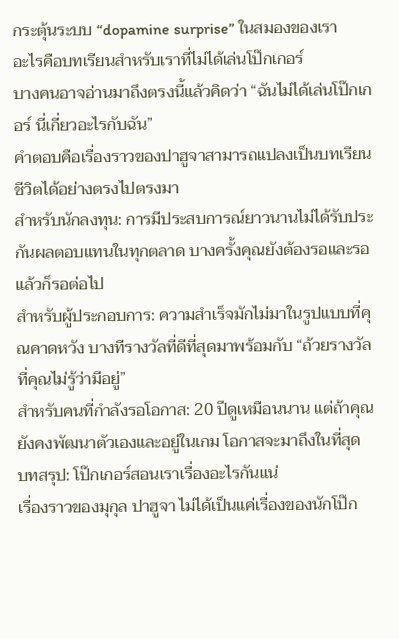กระตุ้นระบบ “dopamine surprise” ในสมองของเรา
อะไรคือบทเรียนสำหรับเราที่ไม่ได้เล่นโป๊กเกอร์
บางคนอาจอ่านมาถึงตรงนี้แล้วคิดว่า “ฉันไม่ได้เล่นโป๊กเกอร์ นี่เกี่ยวอะไรกับฉัน”
คำตอบคือเรื่องราวของปาฮูจาสามารถแปลงเป็นบทเรียนชีวิตได้อย่างตรงไปตรงมา
สำหรับนักลงทุน: การมีประสบการณ์ยาวนานไม่ได้รับประกันผลตอบแทนในทุกตลาด บางครั้งคุณยังต้องรอและรอ แล้วก็รอต่อไป
สำหรับผู้ประกอบการ: ความสำเร็จมักไม่มาในรูปแบบที่คุณคาดหวัง บางทีรางวัลที่ดีที่สุดมาพร้อมกับ “ถ้วยรางวัลที่คุณไม่รู้ว่ามีอยู่”
สำหรับคนที่กำลังรอโอกาส: 20 ปีดูเหมือนนาน แต่ถ้าคุณยังคงพัฒนาตัวเองและอยู่ในเกม โอกาสจะมาถึงในที่สุด
บทสรุป: โป๊กเกอร์สอนเราเรื่องอะไรกันแน่
เรื่องราวของมุกุล ปาฮูจา ไม่ได้เป็นแค่เรื่องของนักโป๊ก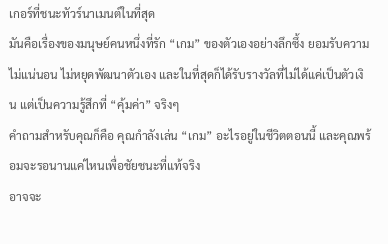เกอร์ที่ชนะทัวร์นาเมนต์ในที่สุด
มันคือเรื่องของมนุษย์คนหนึ่งที่รัก “เกม” ของตัวเองอย่างลึกซึ้ง ยอมรับความไม่แน่นอน ไม่หยุดพัฒนาตัวเอง และในที่สุดก็ได้รับรางวัลที่ไม่ได้แค่เป็นตัวเงิน แต่เป็นความรู้สึกที่ “คุ้มค่า” จริงๆ
คำถามสำหรับคุณก็คือ คุณกำลังเล่น “เกม” อะไรอยู่ในชีวิตตอนนี้ และคุณพร้อมจะรอนานแค่ไหนเพื่อชัยชนะที่แท้จริง
อาจจะ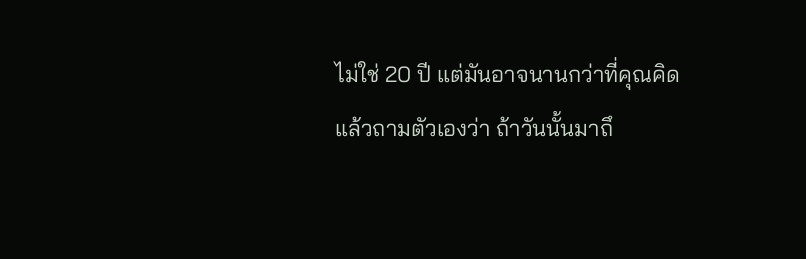ไม่ใช่ 20 ปี แต่มันอาจนานกว่าที่คุณคิด
แล้วถามตัวเองว่า ถ้าวันนั้นมาถึ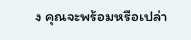ง คุณจะพร้อมหรือเปล่า